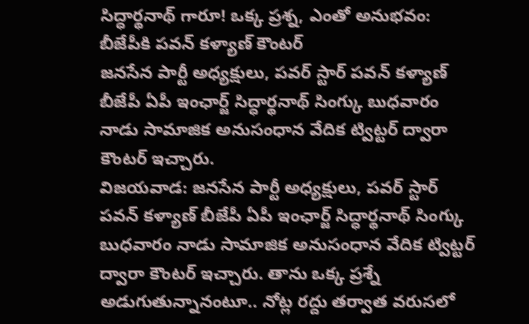సిద్ధార్థనాథ్ గారూ! ఒక్క ప్రశ్న, ఎంతో అనుభవం: బీజేపీకి పవన్ కళ్యాణ్ కౌంటర్
జనసేన పార్టీ అధ్యక్షులు, పవర్ స్టార్ పవన్ కళ్యాణ్ బీజేపీ ఏపీ ఇంఛార్జ్ సిద్ధార్థనాథ్ సింగ్కు బుధవారం నాడు సామాజిక అనుసంధాన వేదిక ట్విట్టర్ ద్వారా కౌంటర్ ఇచ్చారు.
విజయవాడ: జనసేన పార్టీ అధ్యక్షులు, పవర్ స్టార్ పవన్ కళ్యాణ్ బీజేపీ ఏపీ ఇంఛార్జ్ సిద్ధార్థనాథ్ సింగ్కు బుధవారం నాడు సామాజిక అనుసంధాన వేదిక ట్విట్టర్ ద్వారా కౌంటర్ ఇచ్చారు. తాను ఒక్క ప్రశ్నే అడుగుతున్నానంటూ.. నోట్ల రద్దు తర్వాత వరుసలో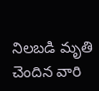నిలబడి మృతి చెందిన వారి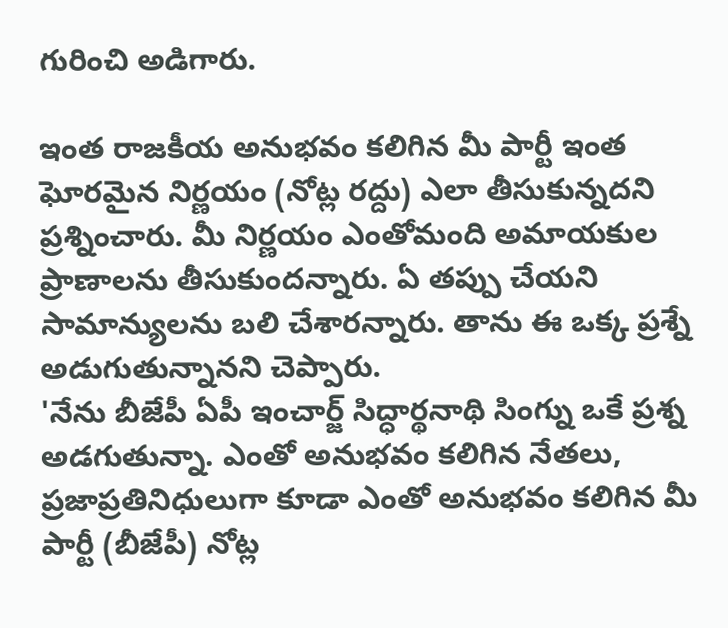గురించి అడిగారు.

ఇంత రాజకీయ అనుభవం కలిగిన మీ పార్టీ ఇంత ఘోరమైన నిర్ణయం (నోట్ల రద్దు) ఎలా తీసుకున్నదని ప్రశ్నించారు. మీ నిర్ణయం ఎంతోమంది అమాయకుల ప్రాణాలను తీసుకుందన్నారు. ఏ తప్పు చేయని సామాన్యులను బలి చేశారన్నారు. తాను ఈ ఒక్క ప్రశ్నే అడుగుతున్నానని చెప్పారు.
'నేను బీజేపీ ఏపీ ఇంచార్జ్ సిద్ధార్థనాథి సింగ్ను ఒకే ప్రశ్న అడగుతున్నా. ఎంతో అనుభవం కలిగిన నేతలు, ప్రజాప్రతినిధులుగా కూడా ఎంతో అనుభవం కలిగిన మీ పార్టీ (బీజేపీ) నోట్ల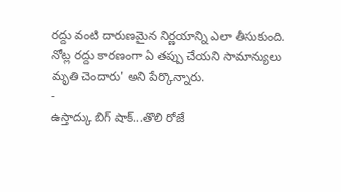రద్దు వంటి దారుణమైన నిర్ణయాన్ని ఎలా తీసుకుంది. నోట్ల రద్దు కారణంగా ఏ తప్పు చేయని సామాన్యులు మృతి చెందారు' అని పేర్కొన్నారు.
-
ఉస్తాద్కు బిగ్ షాక్...తొలి రోజే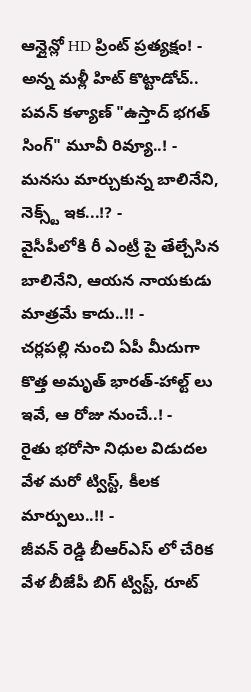ఆన్లైన్లో HD ప్రింట్ ప్రత్యక్షం! -
అన్న మళ్లీ హిట్ కొట్టాడోచ్.. పవన్ కళ్యాణ్ "ఉస్తాద్ భగత్ సింగ్" మూవీ రివ్యూ..! -
మనసు మార్చుకున్న బాలినేని, నెక్స్ట్ ఇక...!? -
వైసీపీలోకి రీ ఎంట్రీ పై తేల్చేసిన బాలినేని, ఆయన నాయకుడు మాత్రమే కాదు..!! -
చర్లపల్లి నుంచి ఏపీ మీదుగా కొత్త అమృత్ భారత్-హాల్ట్ లు ఇవే, ఆ రోజు నుంచే..! -
రైతు భరోసా నిధుల విడుదల వేళ మరో ట్విస్ట్, కీలక మార్పులు..!! -
జీవన్ రెడ్డి బీఆర్ఎస్ లో చేరిక వేళ బీజేపీ బిగ్ ట్విస్ట్, రూట్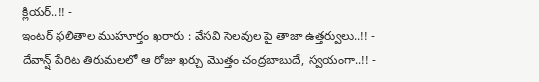క్లియర్..!! -
ఇంటర్ ఫలితాల ముహూర్తం ఖరారు : వేసవి సెలవుల పై తాజా ఉత్తర్వులు..!! -
దేవాన్ష్ పేరిట తిరుమలలో ఆ రోజు ఖర్చు మొత్తం చంద్రబాబుదే, స్వయంగా..!! -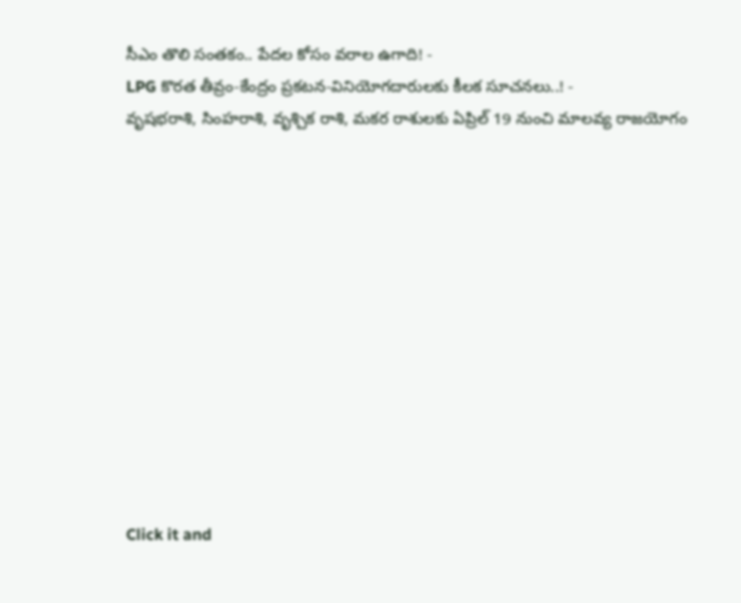సీఎం తొలి సంతకం.. పేదల కోసం వరాల ఉగాది! -
LPG కొరత తీవ్రం-కేంద్రం ప్రకటన-వినియోగదారులకు కీలక సూచనలు..! -
వృషభరాశి, సింహరాశి, వృశ్చిక రాశి, మకర రాశులకు ఏప్రిల్ 19 నుంచి మాలవ్య రాజయోగం












Click it and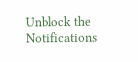Unblock the Notifications